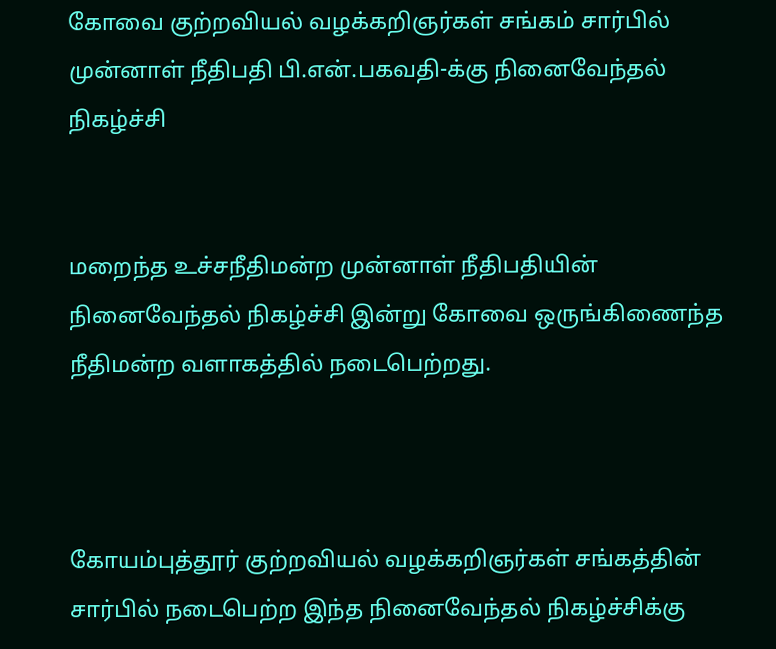கோவை குற்றவியல் வழக்கறிஞர்கள் சங்கம் சார்பில் முன்னாள் நீதிபதி பி.என்.பகவதி-க்கு நினைவேந்தல் நிகழ்ச்சி


மறைந்த உச்சநீதிமன்ற முன்னாள் நீதிபதியின் நினைவேந்தல் நிகழ்ச்சி இன்று கோவை ஒருங்கிணைந்த நீதிமன்ற வளாகத்தில் நடைபெற்றது.



கோயம்புத்தூர் குற்றவியல் வழக்கறிஞர்கள் சங்கத்தின் சார்பில் நடைபெற்ற இந்த நினைவேந்தல் நிகழ்ச்சிக்கு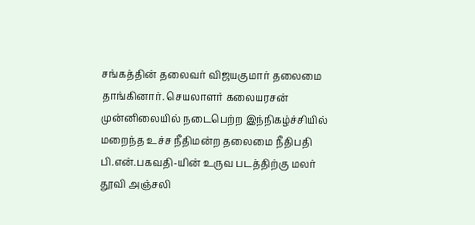சங்கத்தின் தலைவர் விஜயகுமார் தலைமை தாங்கினார். செயலாளர் கலையரசன் முன்னிலையில் நடைபெற்ற இந்நிகழ்ச்சியில் மறைந்த உச்ச நீதிமன்ற தலைமை நீதிபதி பி.என்.பகவதி-யின் உருவ படத்திற்கு மலர் தூவி அஞ்சலி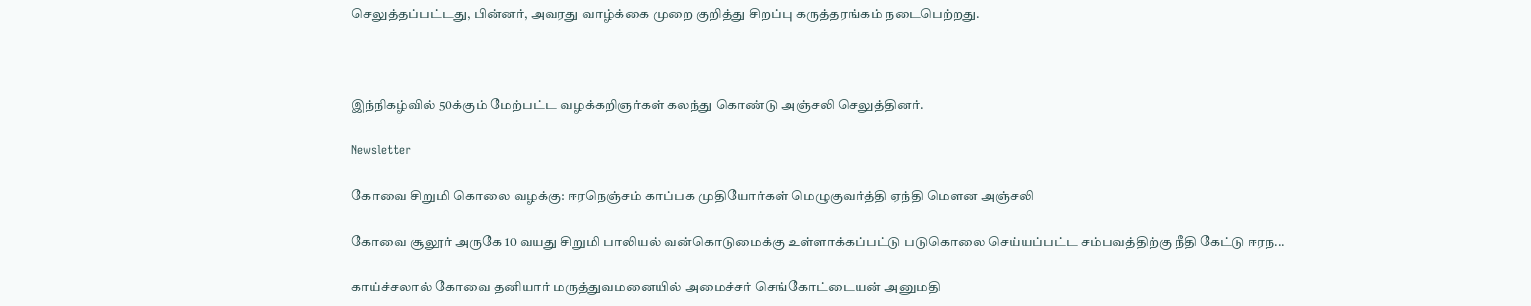செலுத்தப்பட்டது, பின்னர், அவரது வாழ்க்கை முறை குறித்து சிறப்பு கருத்தரங்கம் நடைபெற்றது.



இந்நிகழ்வில் 50க்கும் மேற்பட்ட வழக்கறிஞர்கள் கலந்து கொண்டு அஞ்சலி செலுத்தினர்.

Newsletter

கோவை சிறுமி கொலை வழக்கு: ஈரநெஞ்சம் காப்பக முதியோர்கள் மெழுகுவர்த்தி ஏந்தி மௌன அஞ்சலி

கோவை சூலூர் அருகே 10 வயது சிறுமி பாலியல் வன்கொடுமைக்கு உள்ளாக்கப்பட்டு படுகொலை செய்யப்பட்ட சம்பவத்திற்கு நீதி கேட்டு ஈரந...

காய்ச்சலால் கோவை தனியார் மருத்துவமனையில் அமைச்சர் செங்கோட்டையன் அனுமதி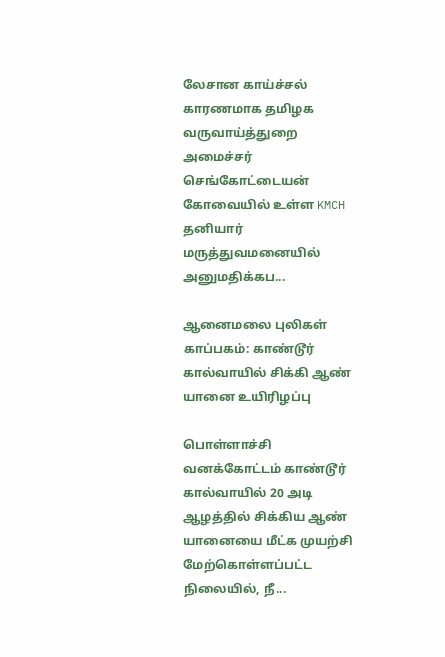லேசான காய்ச்சல் காரணமாக தமிழக வருவாய்த்துறை அமைச்சர் செங்கோட்டையன் கோவையில் உள்ள KMCH தனியார் மருத்துவமனையில் அனுமதிக்கப...

ஆனைமலை புலிகள் காப்பகம்: காண்டூர் கால்வாயில் சிக்கி ஆண் யானை உயிரிழப்பு

பொள்ளாச்சி வனக்கோட்டம் காண்டூர் கால்வாயில் 20 அடி ஆழத்தில் சிக்கிய ஆண் யானையை மீட்க முயற்சி மேற்கொள்ளப்பட்ட நிலையில், நீ...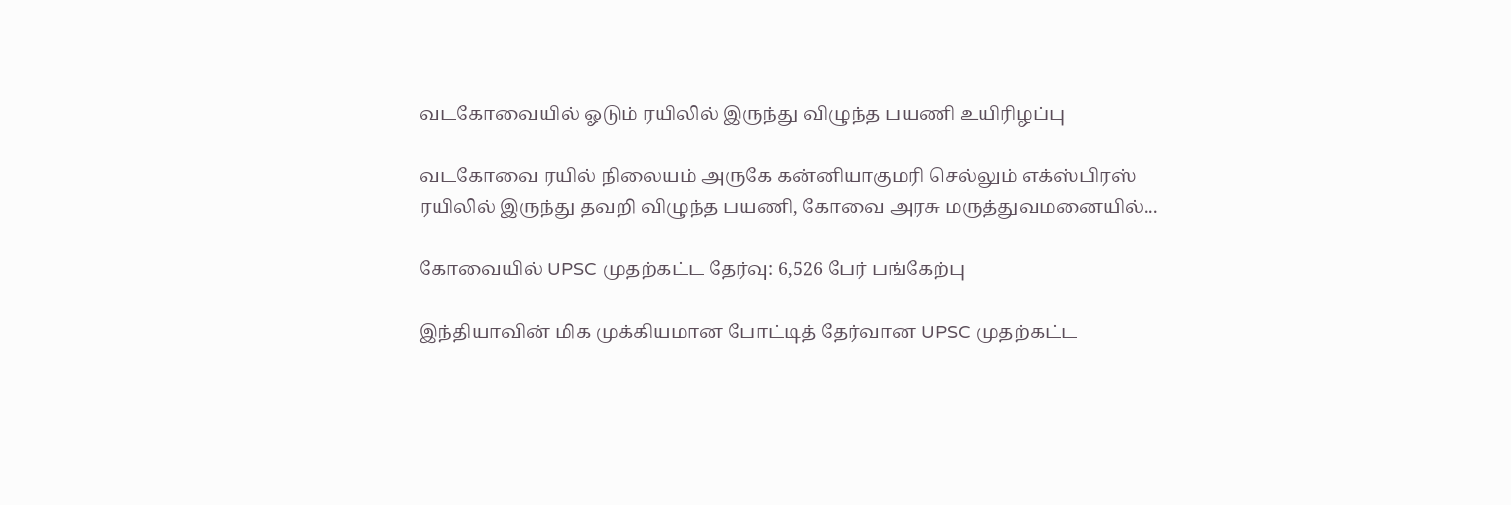வடகோவையில் ஓடும் ரயிலில் இருந்து விழுந்த பயணி உயிரிழப்பு

வடகோவை ரயில் நிலையம் அருகே கன்னியாகுமரி செல்லும் எக்ஸ்பிரஸ் ரயிலில் இருந்து தவறி விழுந்த பயணி, கோவை அரசு மருத்துவமனையில்...

கோவையில் UPSC முதற்கட்ட தேர்வு: 6,526 பேர் பங்கேற்பு

இந்தியாவின் மிக முக்கியமான போட்டித் தேர்வான UPSC முதற்கட்ட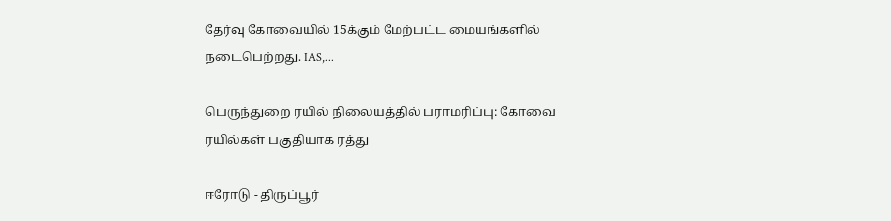தேர்வு கோவையில் 15க்கும் மேற்பட்ட மையங்களில் நடைபெற்றது. IAS,...

பெருந்துறை ரயில் நிலையத்தில் பராமரிப்பு: கோவை ரயில்கள் பகுதியாக ரத்து

ஈரோடு - திருப்பூர்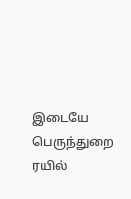இடையே பெருந்துறை ரயில்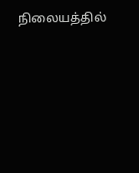நிலையத்தில்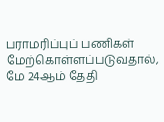பராமரிப்புப் பணிகள் மேற்கொள்ளப்படுவதால், மே 24ஆம் தேதி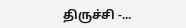திருச்சி -...